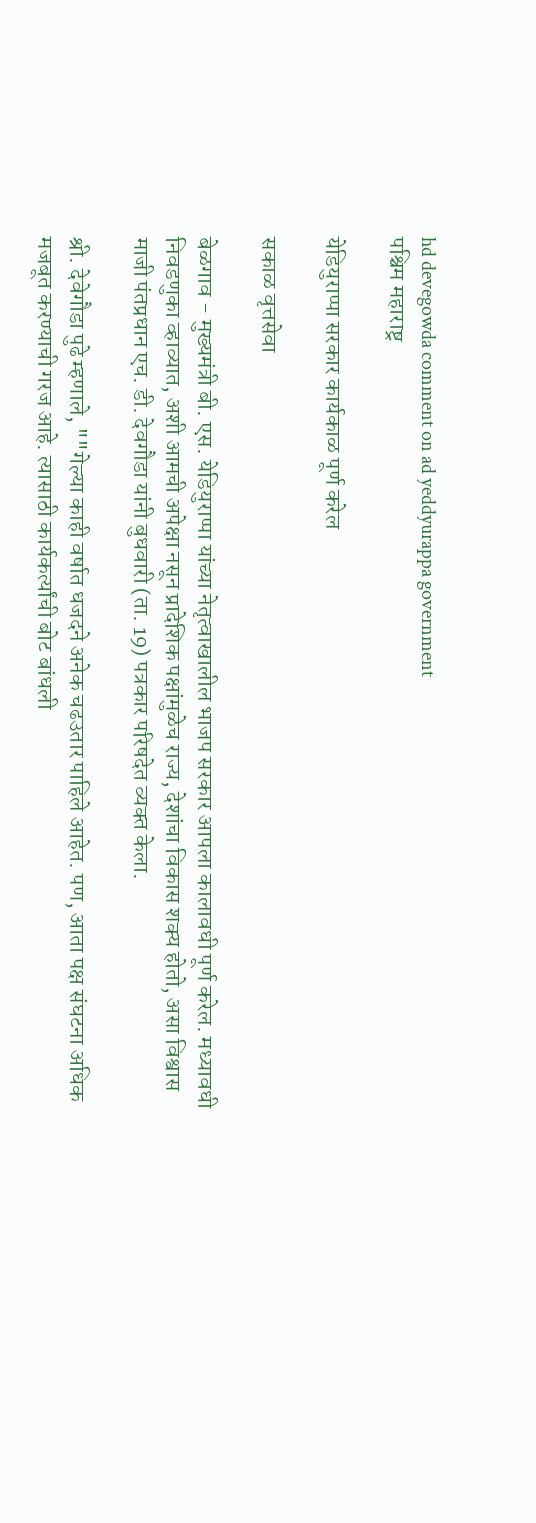hd devegowda comment on ad yeddyurappa government
पश्चिम महाराष्ट्र

येडियुराप्पा सरकार कार्यकाळ पूर्ण करेल

सकाळ वृत्तसेवा

बेळगाव - मुख्यमंत्री बी. एस. येडियुराप्पा यांच्या नेतृत्वाखालील भाजप सरकार आपला कालावधी पूर्ण करेल. मध्यावधी निवडणुका व्हाव्यात, अशी आमची अपेक्षा नसून प्रादेशिक पक्षांमुळेच राज्य, देशांचा विकास शक्‍य होतो, असा विश्वास माजी पंतप्रधान एच. डी. देवगौडा यांनी बुधवारी (ता. 19) पत्रकार परिषदेत व्यक्‍त केला.

श्री. देवेगौडा पुढे म्हणाले, ""गेल्या काही वर्षात धजदने अनेक चढउतार पाहिले आहेत. पण, आता पक्ष संघटना अधिक मजबूत करण्याची गरज आहे. त्यासाठी कार्यकर्त्यांची बोट बांधली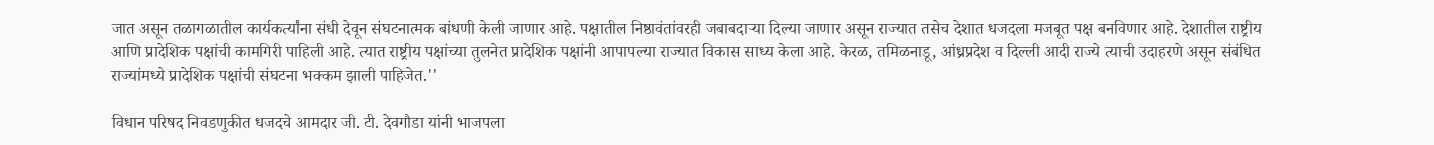जात असून तळागळातील कार्यकर्त्यांना संधी देवून संघटनात्मक बांधणी केली जाणार आहे. पक्षातील निष्ठावंतांवरही जबाबदाऱ्या दिल्या जाणार असून राज्यात तसेच देशात धजदला मजबूत पक्ष बनविणार आहे. देशातील राष्ट्रीय आणि प्रादेशिक पक्षांची कामगिरी पाहिली आहे. त्यात राष्ट्रीय पक्षांच्या तुलनेत प्रादेशिक पक्षांनी आपापल्या राज्यात विकास साध्य केला आहे. केरळ, तमिळनाडू, आंध्रप्रदेश व दिल्ली आदी राज्ये त्याची उदाहरणे असून संबंधित राज्यांमध्ये प्रादेशिक पक्षांची संघटना भक्‍कम झाली पाहिजेत.''

विधान परिषद निवडणुकीत धजदचे आमदार जी. टी. देवगौडा यांनी भाजपला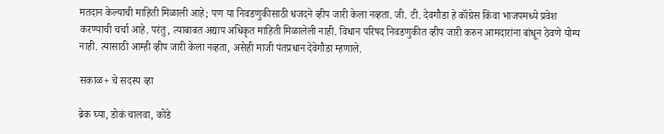मतदान केल्याची माहिती मिळाली आहे; पण या निवडणुकीसाठी धजदने व्हीप जारी केला नव्हता. जी. टी. देवगौडा हे कॉंग्रेस किंवा भाजपमध्ये प्रवेश करण्याची चर्चा आहे. परंतु, त्याबाबत अद्याप अधिकृत माहिती मिळालेली नाही. विधान परिषद निवडणुकीत व्हीप जारी करुन आमदारांना बांधून ठेवणे योग्य नाही. त्यासाठी आम्ही व्हीप जारी केला नव्हता, असेही माजी पंतप्रधान देवेगौडा म्हणाले.

सकाळ+ चे सदस्य व्हा

ब्रेक घ्या, डोकं चालवा, कोडे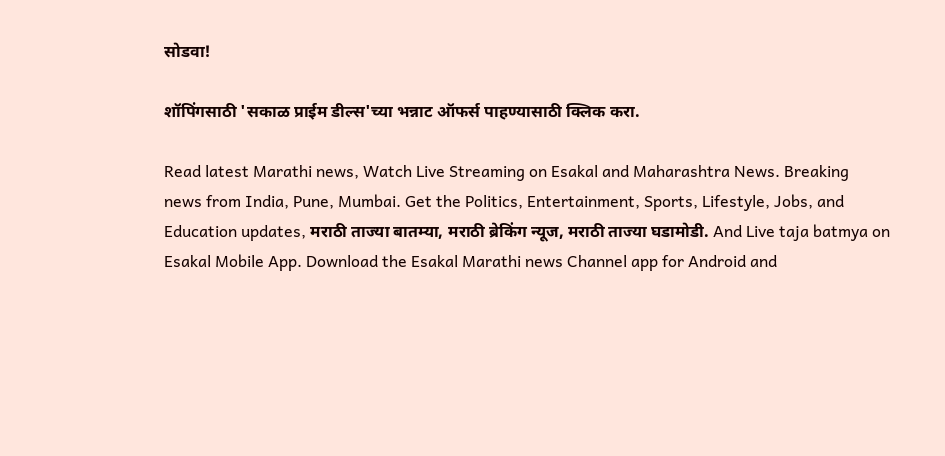सोडवा!

शॉपिंगसाठी 'सकाळ प्राईम डील्स'च्या भन्नाट ऑफर्स पाहण्यासाठी क्लिक करा.

Read latest Marathi news, Watch Live Streaming on Esakal and Maharashtra News. Breaking news from India, Pune, Mumbai. Get the Politics, Entertainment, Sports, Lifestyle, Jobs, and Education updates, मराठी ताज्या बातम्या, मराठी ब्रेकिंग न्यूज, मराठी ताज्या घडामोडी. And Live taja batmya on Esakal Mobile App. Download the Esakal Marathi news Channel app for Android and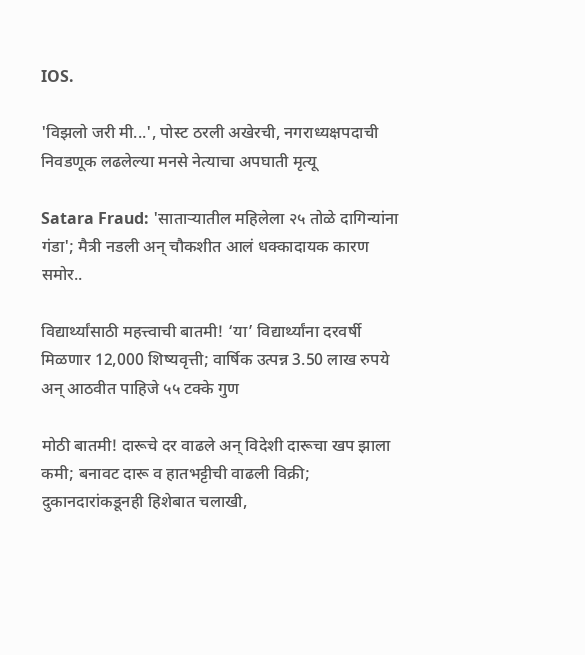IOS.

'विझलो जरी मी...', पोस्ट ठरली अखेरची, नगराध्यक्षपदाची निवडणूक लढलेल्या मनसे नेत्याचा अपघाती मृत्यू

Satara Fraud: 'साताऱ्यातील महिलेला २५ तोळे दागिन्यांना गंडा'; मैत्री नडली अन् चौकशीत आलं धक्कादायक कारण समोर..

विद्यार्थ्यांसाठी महत्त्वाची बातमी! ‘या’ विद्यार्थ्यांना दरवर्षी मिळणार 12,000 शिष्यवृत्ती; वार्षिक उत्पन्न 3.50 लाख रुपये अन्‌ आठवीत पाहिजे ५५ टक्के गुण

मोठी बातमी! दारूचे दर वाढले अन्‌ विदेशी दारूचा खप झाला कमी; बनावट दारू व हातभट्टीची वाढली विक्री; दुकानदारांकडूनही हिशेबात चलाखी,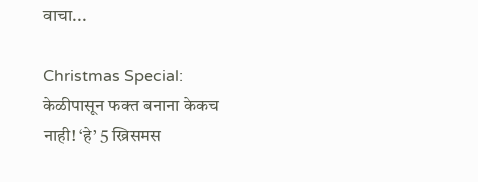वाचा...

Christmas Special: केळीपासून फक्त बनाना केकच नाही! ‘हे’ 5 ख्रिसमस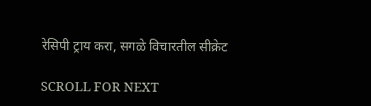रेसिपी ट्राय करा, सगळे विचारतील सीक्रेट

SCROLL FOR NEXT